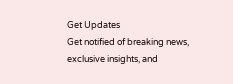Get Updates
Get notified of breaking news, exclusive insights, and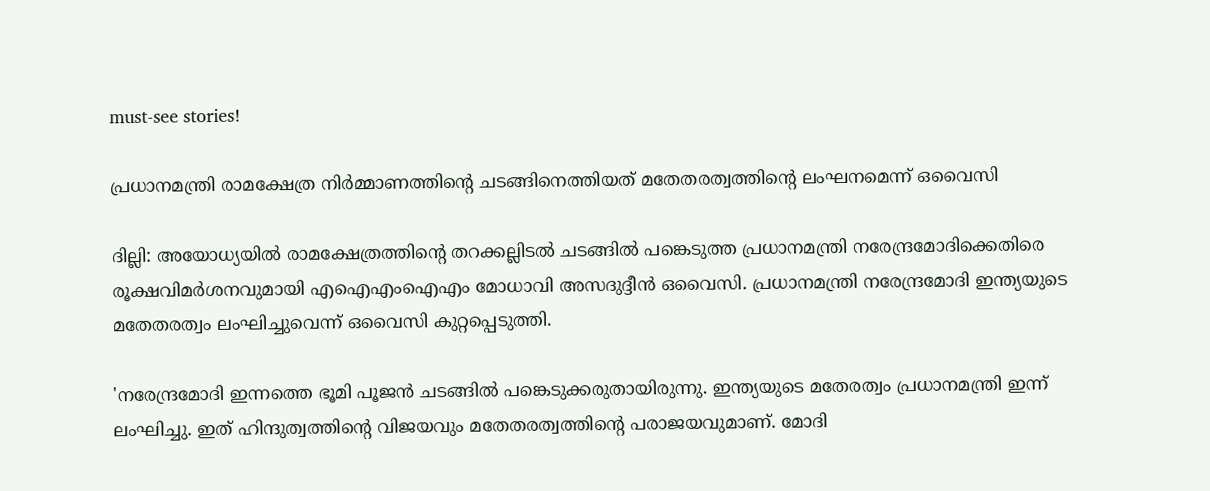must-see stories!

പ്രധാനമന്ത്രി രാമക്ഷേത്ര നിര്‍മ്മാണത്തിന്റെ ചടങ്ങിനെത്തിയത് മതേതരത്വത്തിന്റെ ലംഘനമെന്ന് ഒവൈസി

ദില്ലി: അയോധ്യയില്‍ രാമക്ഷേത്രത്തിന്റെ തറക്കല്ലിടല്‍ ചടങ്ങില്‍ പങ്കെടുത്ത പ്രധാനമന്ത്രി നരേന്ദ്രമോദിക്കെതിരെ രൂക്ഷവിമര്‍ശനവുമായി എഐഎംഐഎം മോധാവി അസദുദ്ദീന്‍ ഒവൈസി. പ്രധാനമന്ത്രി നരേന്ദ്രമോദി ഇന്ത്യയുടെ മതേതരത്വം ലംഘിച്ചുവെന്ന് ഒവൈസി കുറ്റപ്പെടുത്തി.

'നരേന്ദ്രമോദി ഇന്നത്തെ ഭൂമി പൂജന്‍ ചടങ്ങില്‍ പങ്കെടുക്കരുതായിരുന്നു. ഇന്ത്യയുടെ മതേരത്വം പ്രധാനമന്ത്രി ഇന്ന് ലംഘിച്ചു. ഇത് ഹിന്ദുത്വത്തിന്റെ വിജയവും മതേതരത്വത്തിന്റെ പരാജയവുമാണ്. മോദി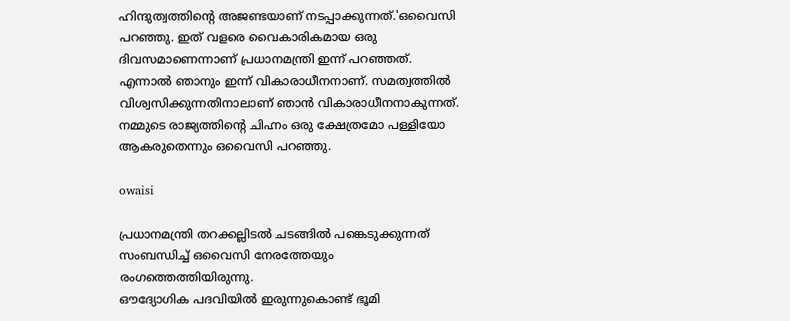ഹിന്ദുത്വത്തിന്റെ അജണ്ടയാണ് നടപ്പാക്കുന്നത്.'ഒവൈസി പറഞ്ഞു. ഇത് വളരെ വൈകാരികമായ ഒരു ദിവസമാണെന്നാണ് പ്രധാനമന്ത്രി ഇന്ന് പറഞ്ഞത്. എന്നാല്‍ ഞാനും ഇന്ന് വികാരാധീനനാണ്. സമത്വത്തില്‍ വിശ്വസിക്കുന്നതിനാലാണ് ഞാന്‍ വികാരാധീനനാകുന്നത്. നമ്മുടെ രാജ്യത്തിന്റെ ചിഹ്നം ഒരു ക്ഷേത്രമോ പള്ളിയോ ആകരുതെന്നും ഒവൈസി പറഞ്ഞു.

owaisi

പ്രധാനമന്ത്രി തറക്കല്ലിടല്‍ ചടങ്ങില്‍ പങ്കെടുക്കുന്നത് സംബന്ധിച്ച് ഒവൈസി നേരത്തേയും രംഗത്തെത്തിയിരുന്നു.
ഔദ്യോഗിക പദവിയില്‍ ഇരുന്നുകൊണ്ട് ഭൂമി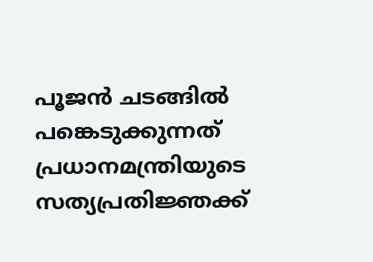പൂജന്‍ ചടങ്ങില്‍ പങ്കെടുക്കുന്നത് പ്രധാനമന്ത്രിയുടെ സത്യപ്രതിജ്ഞക്ക്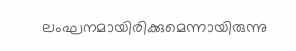ലംഘനമായിരിക്കുമെന്നായിരുന്നു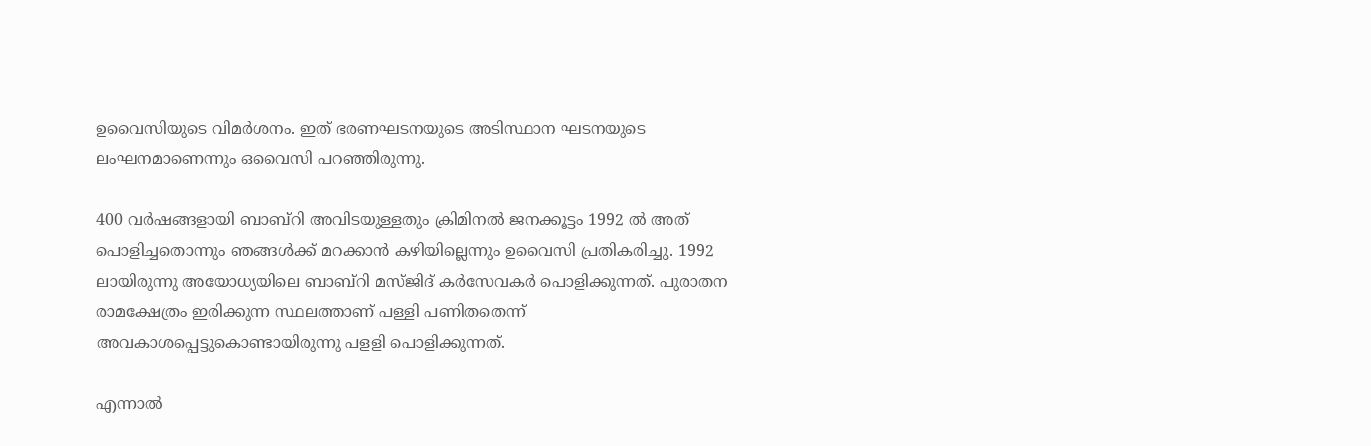ഉവൈസിയുടെ വിമര്‍ശനം. ഇത് ഭരണഘടനയുടെ അടിസ്ഥാന ഘടനയുടെ ലംഘനമാണെന്നും ഒവൈസി പറഞ്ഞിരുന്നു.

400 വര്‍ഷങ്ങളായി ബാബ്റി അവിടയുള്ളതും ക്രിമിനല്‍ ജനക്കൂട്ടം 1992 ല്‍ അത് പൊളിച്ചതൊന്നും ഞങ്ങള്‍ക്ക് മറക്കാന്‍ കഴിയില്ലെന്നും ഉവൈസി പ്രതികരിച്ചു. 1992 ലായിരുന്നു അയോധ്യയിലെ ബാബ്റി മസ്ജിദ് കര്‍സേവകര്‍ പൊളിക്കുന്നത്. പുരാതന രാമക്ഷേത്രം ഇരിക്കുന്ന സ്ഥലത്താണ് പള്ളി പണിതതെന്ന് അവകാശപ്പെട്ടുകൊണ്ടായിരുന്നു പളളി പൊളിക്കുന്നത്.

എന്നാല്‍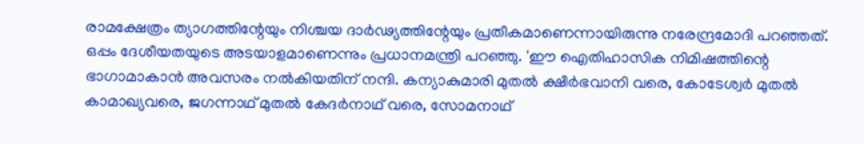രാമക്ഷേത്രം ത്യാഗത്തിന്റേയും നിശ്ചയ ദാര്‍ഢ്യത്തിന്റേയും പ്രതീകമാണെന്നായിരുന്നു നരേന്ദ്രമോദി പറഞ്ഞത്. ഒപ്പം ദേശീയതയുടെ അടയാളമാണെന്നും പ്രധാനമന്ത്രി പറഞ്ഞു. 'ഈ ഐതിഹാസിക നിമിഷത്തിന്റെ ഭാഗാമാകാന്‍ അവസരം നല്‍കിയതിന് നന്ദി. കന്യാകുമാരി മുതല്‍ ക്ഷീര്‍ഭവാനി വരെ, കോടേശ്വര്‍ മുതല്‍ കാമാഖ്യവരെ, ജഗന്നാഥ് മുതല്‍ കേദര്‍നാഥ് വരെ, സോമനാഥ്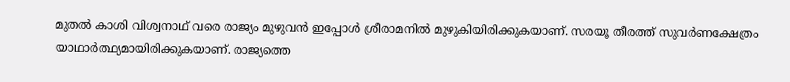മുതല്‍ കാശി വിശ്വനാഥ് വരെ രാജ്യം മുഴുവന്‍ ഇപ്പോള്‍ ശ്രീരാമനില്‍ മുഴുകിയിരിക്കുകയാണ്. സരയൂ തീരത്ത് സുവര്‍ണക്ഷേത്രം യാഥാര്‍ത്ഥ്യമായിരിക്കുകയാണ്. രാജ്യത്തെ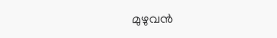മുഴുവന്‍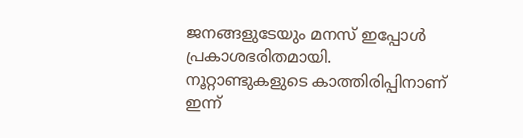ജനങ്ങളുടേയും മനസ് ഇപ്പോള്‍ പ്രകാശഭരിതമായി.
നൂറ്റാണ്ടുകളുടെ കാത്തിരിപ്പിനാണ് ഇന്ന്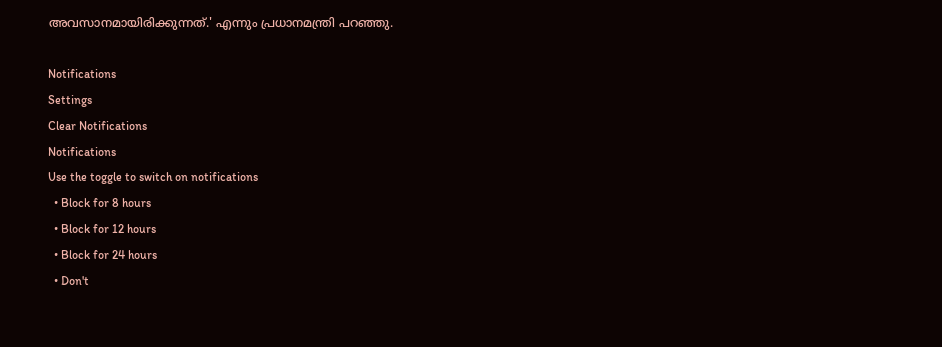അവസാനമായിരിക്കുന്നത്.' എന്നും പ്രധാനമന്ത്രി പറഞ്ഞു.

Notifications
Settings
Clear Notifications
Notifications
Use the toggle to switch on notifications
  • Block for 8 hours
  • Block for 12 hours
  • Block for 24 hours
  • Don't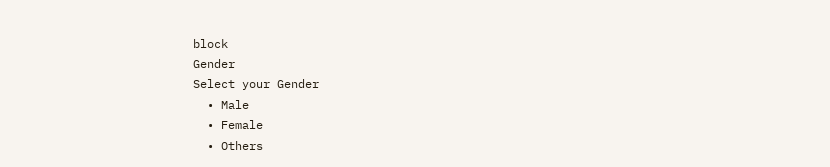block
Gender
Select your Gender
  • Male
  • Female
  • Others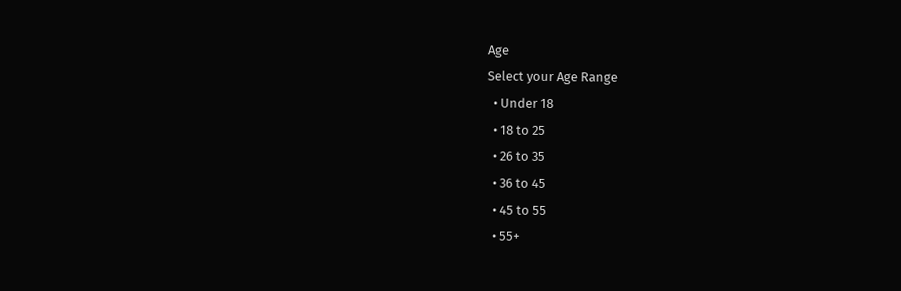Age
Select your Age Range
  • Under 18
  • 18 to 25
  • 26 to 35
  • 36 to 45
  • 45 to 55
  • 55+